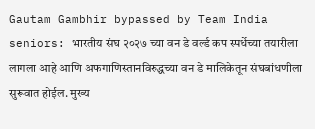Gautam Gambhir bypassed by Team India seniors: भारतीय संघ २०२७ च्या वन डे वर्ल्ड कप स्पर्धेच्या तयारीला लागला आहे आणि अफगाणिस्तानविरुद्धच्या वन डे मालिकेतून संघबांधणीला सुरूवात होईल. मुख्य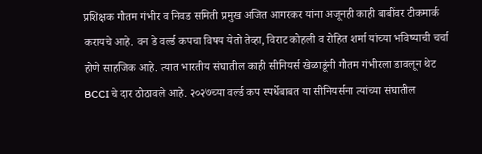प्रशिक्षक गौतम गंभीर व निवड समिती प्रमुख अजित आगरकर यांना अजूनही काही बाबींवर टीकमार्क करायचे आहे. वन डे वर्ल्ड कपचा विषय येतो तेव्हा, विराट कोहली व रोहित शर्मा यांच्या भविष्याची चर्चा होणे साहजिक आहे. त्यात भारतीय संघातील काही सीनियर्स खेळाडूंनी गौतम गंभीरला डावलून थेट BCCI चे दार ठोठावले आहे. २०२७च्या वर्ल्ड कप स्पर्धेबाबत या सीनियर्सना त्यांच्या संघातील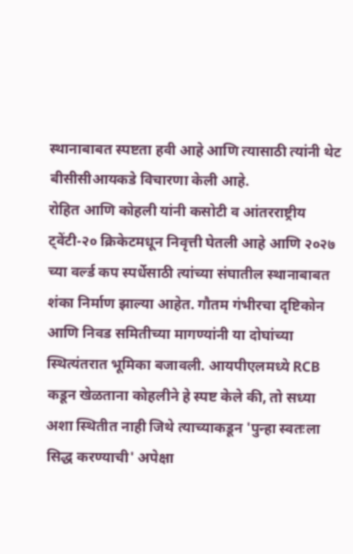स्थानाबाबत स्पष्टता हवी आहे आणि त्यासाठी त्यांनी थेट बीसीसीआयकडे विचारणा केली आहे.
रोहित आणि कोहली यांनी कसोटी व आंतरराष्ट्रीय ट्वेंटी-२० क्रिकेटमधून निवृत्ती घेतली आहे आणि २०२७ च्या वर्ल्ड कप स्पर्धेसाठी त्यांच्या संघातील स्थानाबाबत शंका निर्माण झाल्या आहेत. गौतम गंभीरचा दृष्टिकोन आणि निवड समितीच्या मागण्यांनी या दोघांच्या स्थित्यंतरात भूमिका बजावली. आयपीएलमध्ये RCB कडून खेळताना कोहलीने हे स्पष्ट केले की, तो सध्या अशा स्थितीत नाही जिथे त्याच्याकडून 'पुन्हा स्वतःला सिद्ध करण्याची' अपेक्षा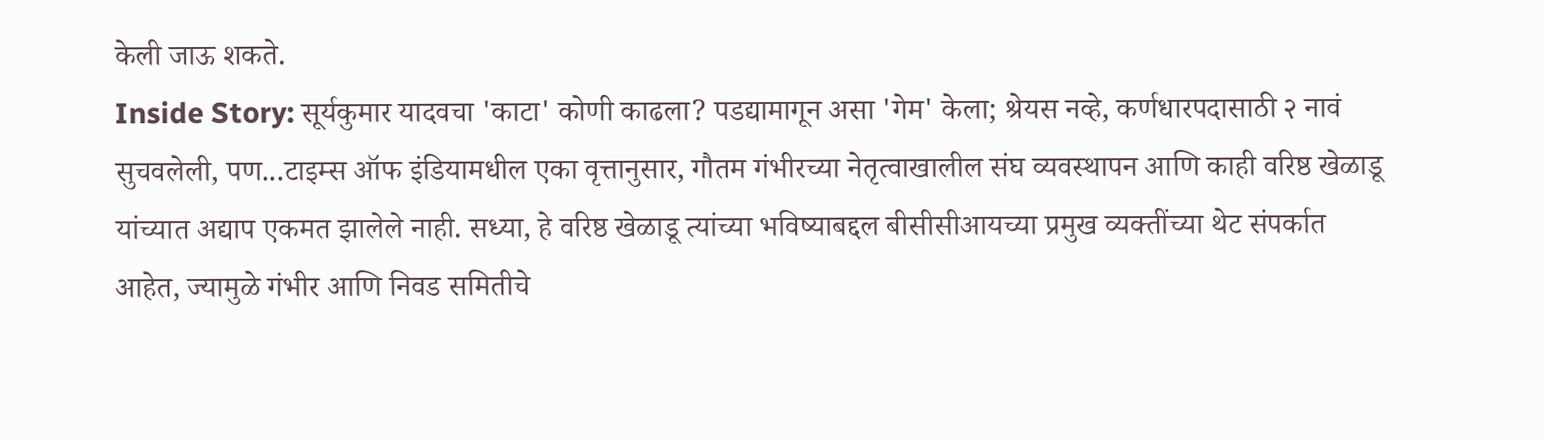केली जाऊ शकते.
Inside Story: सूर्यकुमार यादवचा 'काटा' कोणी काढला? पडद्यामागून असा 'गेम' केला; श्रेयस नव्हे, कर्णधारपदासाठी २ नावं सुचवलेली, पण...टाइम्स ऑफ इंडियामधील एका वृत्तानुसार, गौतम गंभीरच्या नेतृत्वाखालील संघ व्यवस्थापन आणि काही वरिष्ठ खेळाडू यांच्यात अद्याप एकमत झालेले नाही. सध्या, हे वरिष्ठ खेळाडू त्यांच्या भविष्याबद्दल बीसीसीआयच्या प्रमुख व्यक्तींच्या थेट संपर्कात आहेत, ज्यामुळे गंभीर आणि निवड समितीचे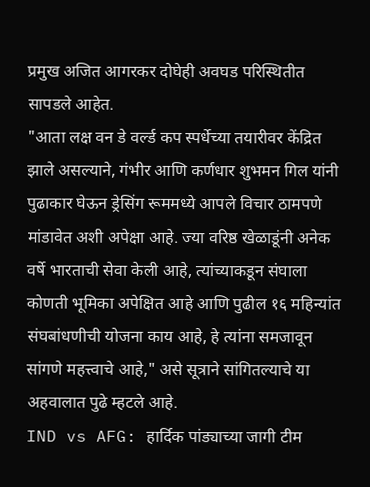प्रमुख अजित आगरकर दोघेही अवघड परिस्थितीत सापडले आहेत.
"आता लक्ष वन डे वर्ल्ड कप स्पर्धेच्या तयारीवर केंद्रित झाले असल्याने, गंभीर आणि कर्णधार शुभमन गिल यांनी पुढाकार घेऊन ड्रेसिंग रूममध्ये आपले विचार ठामपणे मांडावेत अशी अपेक्षा आहे. ज्या वरिष्ठ खेळाडूंनी अनेक वर्षे भारताची सेवा केली आहे, त्यांच्याकडून संघाला कोणती भूमिका अपेक्षित आहे आणि पुढील १६ महिन्यांत संघबांधणीची योजना काय आहे, हे त्यांना समजावून सांगणे महत्त्वाचे आहे," असे सूत्राने सांगितल्याचे या अहवालात पुढे म्हटले आहे.
IND vs AFG: हार्दिक पांड्याच्या जागी टीम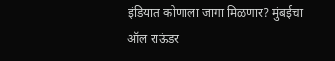इंडियात कोणाला जागा मिळणार? मुंबईचा ऑल राऊंडर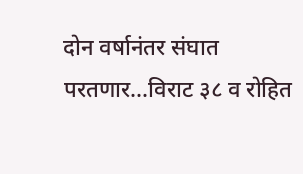दोन वर्षानंतर संघात परतणार...विराट ३८ व रोहित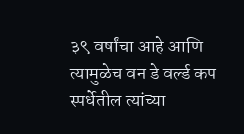३९ वर्षांचा आहे आणि त्यामुळेच वन डे वर्ल्ड कप स्पर्धेतील त्यांच्या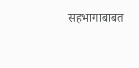सहभागाबाबत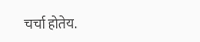चर्चा होतेय.